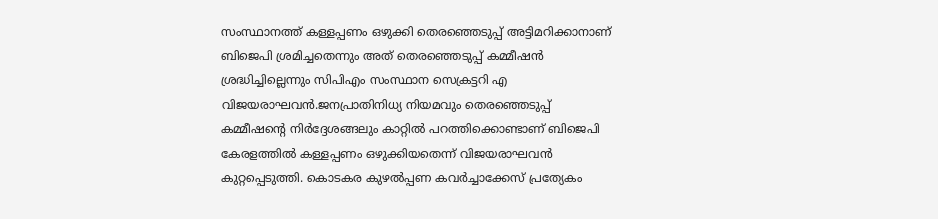സംസ്ഥാനത്ത് കള്ളപ്പണം ഒഴുക്കി തെരഞ്ഞെടുപ്പ് അട്ടിമറിക്കാനാണ് ബിജെപി ശ്രമിച്ചതെന്നും അത് തെരഞ്ഞെടുപ്പ് കമ്മീഷൻ ശ്രദ്ധിച്ചില്ലെന്നും സിപിഎം സംസ്ഥാന സെക്രട്ടറി എ വിജയരാഘവൻ.ജനപ്രാതിനിധ്യ നിയമവും തെരഞ്ഞെടുപ്പ് കമ്മീഷന്റെ നിര്‍ദ്ദേശങ്ങലും കാറ്റില്‍ പറത്തിക്കൊണ്ടാണ് ബിജെപി കേരളത്തില്‍ കള്ളപ്പണം ഒഴുക്കിയതെന്ന് വിജയരാഘവന്‍ കുറ്റപ്പെടുത്തി. കൊടകര കുഴല്‍പ്പണ കവര്‍ച്ചാക്കേസ് പ്രത്യേകം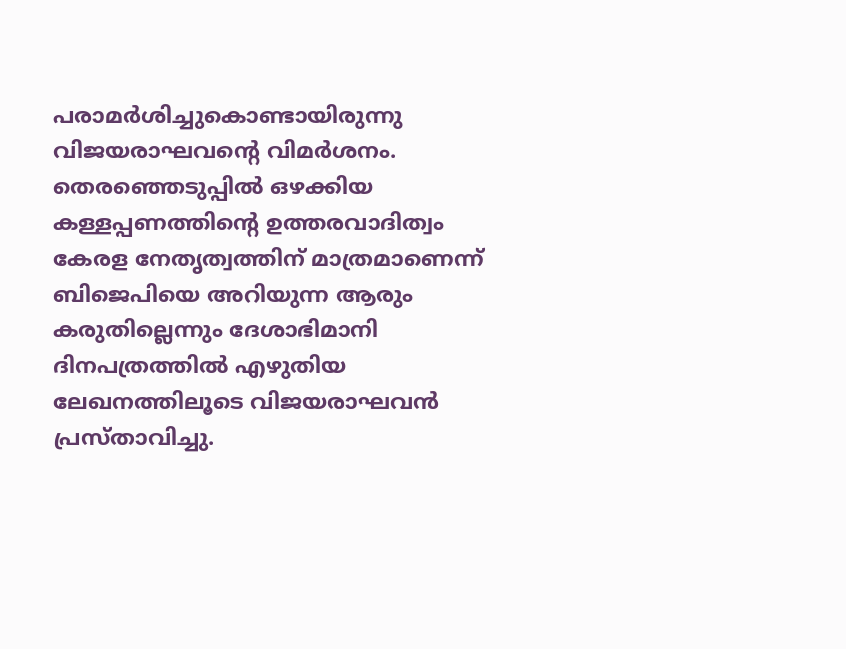പരാമര്‍ശിച്ചുകൊണ്ടായിരുന്നു വിജയരാഘവന്റെ വിമര്‍ശനം. തെരഞ്ഞെടുപ്പില്‍ ഒഴക്കിയ കള്ളപ്പണത്തിന്റെ ഉത്തരവാദിത്വം കേരള നേതൃത്വത്തിന് മാത്രമാണെന്ന് ബിജെപിയെ അറിയുന്ന ആരും കരുതില്ലെന്നും ദേശാഭിമാനി ദിനപത്രത്തില്‍ എഴുതിയ ലേഖനത്തിലൂടെ വിജയരാഘവന്‍ പ്രസ്താവിച്ചു.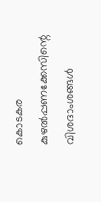കൊടകര കുഴല്‍പ്പണക്കേസിന്റെ വിശദാംശങ്ങള്‍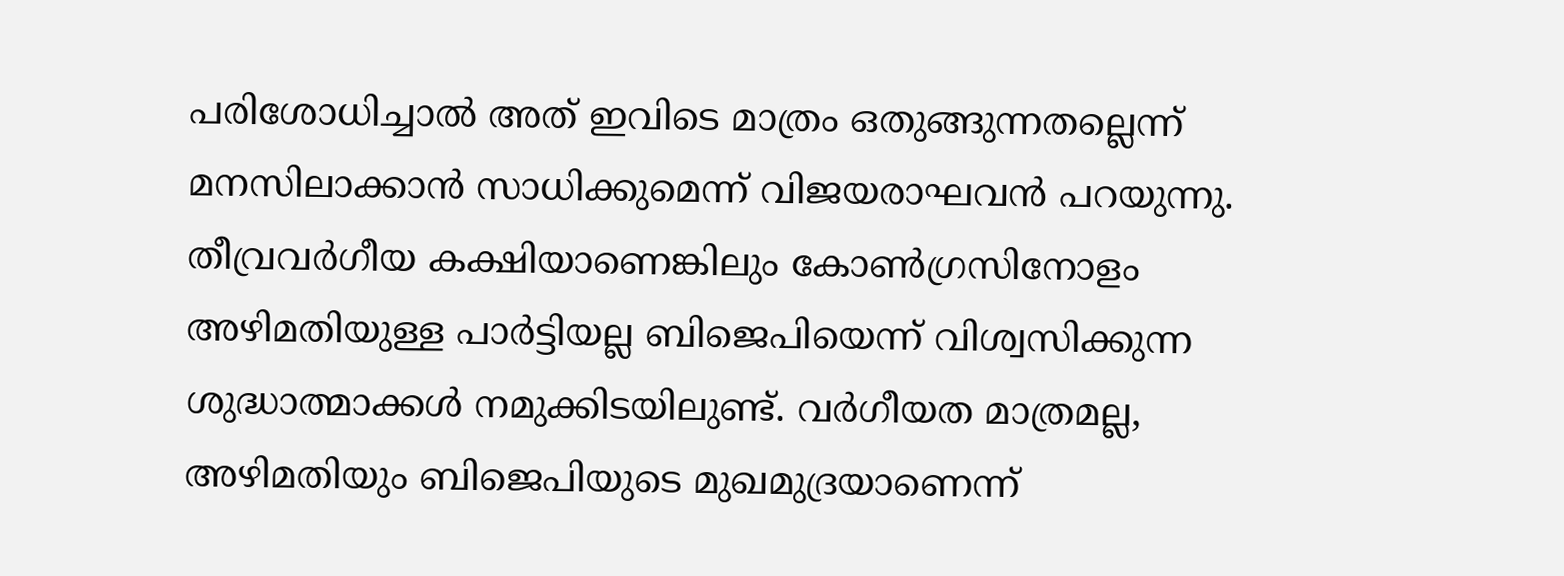പരിശോധിച്ചാല്‍ അത് ഇവിടെ മാത്രം ഒതുങ്ങുന്നതല്ലെന്ന് മനസിലാക്കാന്‍ സാധിക്കുമെന്ന് വിജയരാഘവന്‍ പറയുന്നു. തീവ്രവര്‍ഗീയ കക്ഷിയാണെങ്കിലും കോണ്‍ഗ്രസിനോളം അഴിമതിയുള്ള പാര്‍ട്ടിയല്ല ബിജെപിയെന്ന് വിശ്വസിക്കുന്ന ശുദ്ധാത്മാക്കള്‍ നമുക്കിടയിലുണ്ട്. വര്‍ഗീയത മാത്രമല്ല, അഴിമതിയും ബിജെപിയുടെ മുഖമുദ്രയാണെന്ന്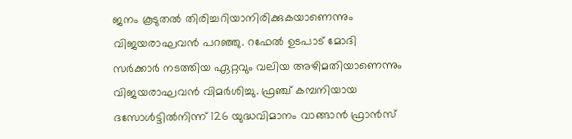ജനം കൂടുതല്‍ തിരിച്ചറിയാനിരിക്കുകയാണെന്നും വിജയരാഘവന്‍ പറഞ്ഞു. റഫേല്‍ ഉടപാട് മോദി സര്‍ക്കാര്‍ നടത്തിയ ഏറ്റവും വലിയ അഴിമതിയാണെന്നും വിജയരാഘവന്‍ വിമര്‍ശിച്ചു. ഫ്രഞ്ച് കമ്പനിയായ ദസോള്‍ട്ടില്‍നിന്ന് 126 യുദ്ധവിമാനം വാങ്ങാന്‍ ഫ്രാന്‍സ്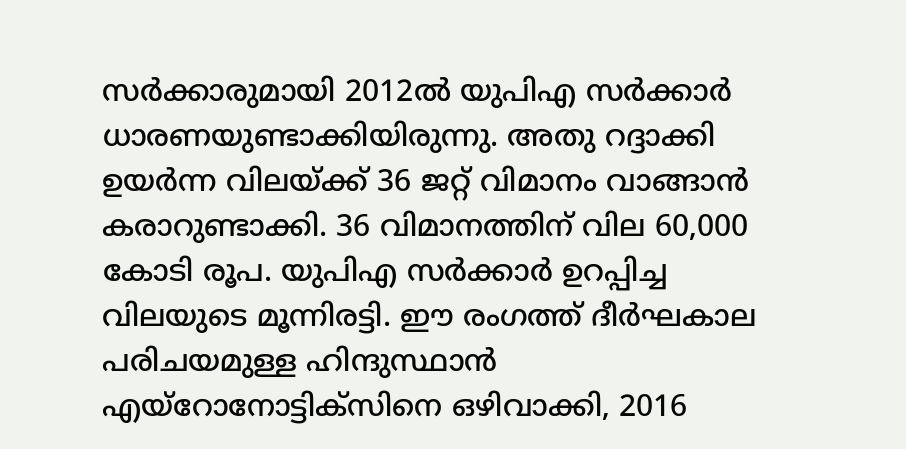സര്‍ക്കാരുമായി 2012ല്‍ യുപിഎ സര്‍ക്കാര്‍ ധാരണയുണ്ടാക്കിയിരുന്നു. അതു റദ്ദാക്കി ഉയര്‍ന്ന വിലയ്ക്ക് 36 ജറ്റ് വിമാനം വാങ്ങാന്‍ കരാറുണ്ടാക്കി. 36 വിമാനത്തിന് വില 60,000 കോടി രൂപ. യുപിഎ സര്‍ക്കാര്‍ ഉറപ്പിച്ച വിലയുടെ മൂന്നിരട്ടി. ഈ രംഗത്ത് ദീര്‍ഘകാല പരിചയമുള്ള ഹിന്ദുസ്ഥാന്‍ എയ്റോനോട്ടിക്സിനെ ഒഴിവാക്കി, 2016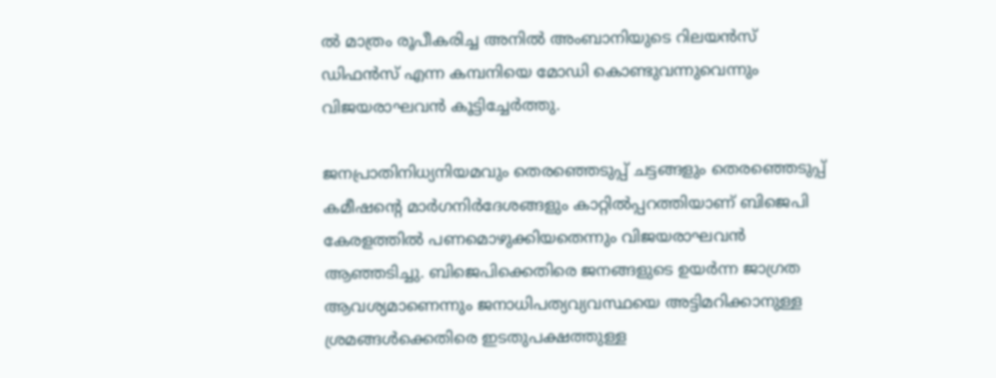ല്‍ മാത്രം രൂപീകരിച്ച അനില്‍ അംബാനിയുടെ റിലയന്‍സ് ഡിഫന്‍സ് എന്ന കമ്പനിയെ മോഡി കൊണ്ടുവന്നുവെന്നും വിജയരാഘവന്‍ കൂട്ടിച്ചേര്‍ത്തു.

ജനപ്രാതിനിധ്യനിയമവും തെരഞ്ഞെടുപ്പ് ചട്ടങ്ങളും തെരഞ്ഞെടുപ്പ് കമീഷന്റെ മാർഗനിർദേശങ്ങളും കാറ്റിൽപ്പറത്തിയാണ് ബിജെപി കേരളത്തിൽ പണമൊഴുക്കിയതെന്നും വിജയരാഘവന്‍ ആഞ്ഞടിച്ചു. ബിജെപിക്കെതിരെ ജനങ്ങളുടെ ഉയര്‍ന്ന ജാഗ്രത ആവശ്യമാണെന്നും ജനാധിപത്യവ്യവസ്ഥയെ അട്ടിമറിക്കാനുള്ള ശ്രമങ്ങള്‍ക്കെതിരെ ഇടതുപക്ഷത്തുള്ള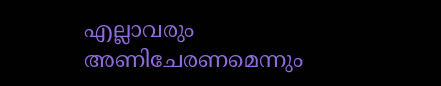എല്ലാവരും അണിചേരണമെന്നും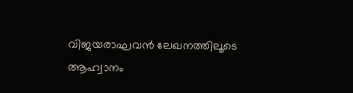വിജയരാഘവന്‍ ലേഖനത്തിലൂടെ ആഹ്വാനം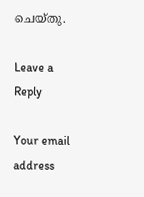ചെയ്തു.

Leave a Reply

Your email address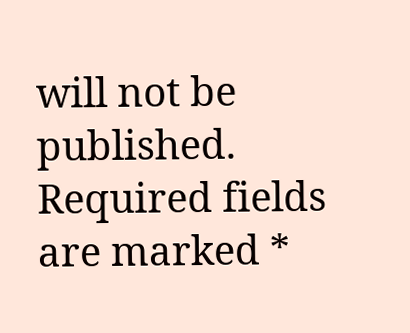will not be published. Required fields are marked *